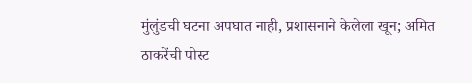मुंलुंडची घटना अपघात नाही, प्रशासनाने केलेला खून; अमित ठाकरेंची पोस्ट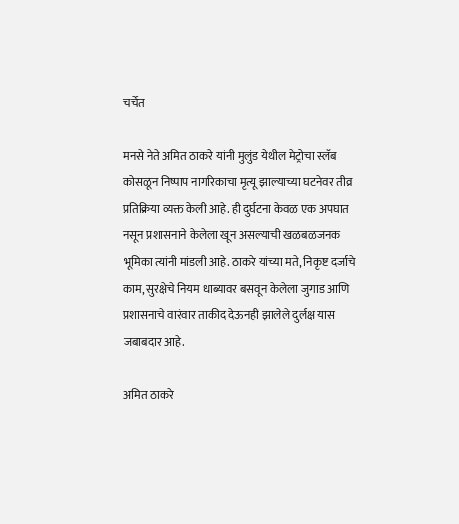चर्चेत

मनसे नेते अमित ठाकरे यांनी मुलुंड येथील मेट्रोचा स्लॅब कोसळून निष्पाप नागरिकाचा मृत्यू झाल्याच्या घटनेवर तीव्र प्रतिक्रिया व्यक्त केली आहे. ही दुर्घटना केवळ एक अपघात नसून प्रशासनाने केलेला खून असल्याची खळबळजनक भूमिका त्यांनी मांडली आहे. ठाकरे यांच्या मते, निकृष्ट दर्जाचे काम, सुरक्षेचे नियम धाब्यावर बसवून केलेला जुगाड आणि प्रशासनाचे वारंवार ताकीद देऊनही झालेले दुर्लक्ष यास जबाबदार आहे.

अमित ठाकरे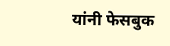यांनी फेसबुक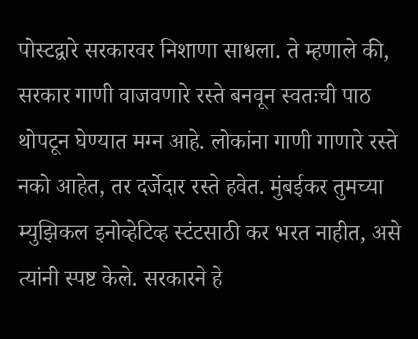पोस्टद्वारे सरकारवर निशाणा साधला. ते म्हणाले की, सरकार गाणी वाजवणारे रस्ते बनवून स्वतःची पाठ थोपटून घेण्यात मग्न आहे. लोकांना गाणी गाणारे रस्ते नको आहेत, तर दर्जेदार रस्ते हवेत. मुंबईकर तुमच्या म्युझिकल इनोव्हेटिव्ह स्टंटसाठी कर भरत नाहीत, असे त्यांनी स्पष्ट केले. सरकारने हे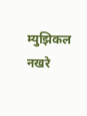म्युझिकल नखरे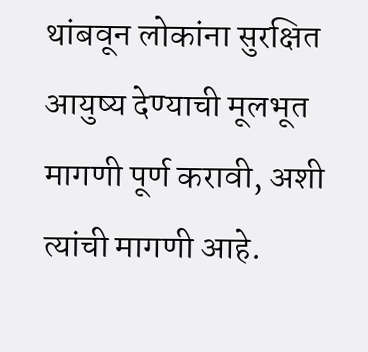थांबवून लोकांना सुरक्षित आयुष्य देण्याची मूलभूत मागणी पूर्ण करावी, अशी त्यांची मागणी आहे.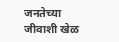जनतेच्या जीवाशी खेळ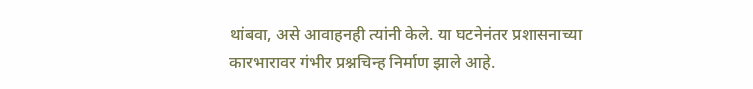थांबवा, असे आवाहनही त्यांनी केले. या घटनेनंतर प्रशासनाच्या कारभारावर गंभीर प्रश्नचिन्ह निर्माण झाले आहे.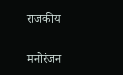राजकीय

मनोरंजन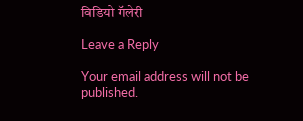विडियो गॅलेरी

Leave a Reply

Your email address will not be published.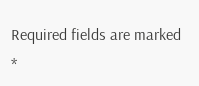Required fields are marked *